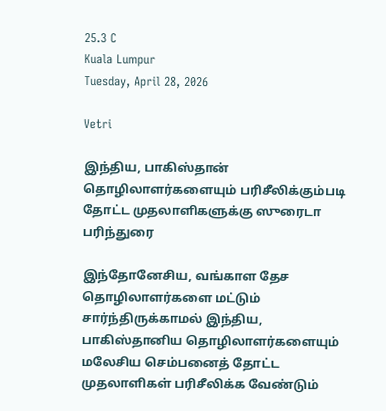25.3 C
Kuala Lumpur
Tuesday, April 28, 2026

Vetri

இந்திய, பாகிஸ்தான் தொழிலாளர்களையும் பரிசீலிக்கும்படி தோட்ட முதலாளிகளுக்கு ஸுரைடா பரிந்துரை

இந்தோனேசிய, வங்காள தேச தொழிலாளர்களை மட்டும் சார்ந்திருக்காமல் இந்திய, பாகிஸ்தானிய தொழிலாளர்களையும் மலேசிய செம்பனைத் தோட்ட முதலாளிகள் பரிசீலிக்க வேண்டும்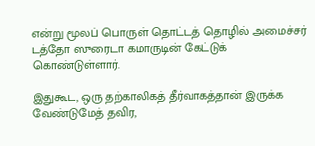என்று மூலப் பொருள் தொட்டத் தொழில் அமைச்சர் டத்தோ ஸுரைடா கமாருடின் கேட்டுக் கொண்டுள்ளார்.

இதுகூட, ஒரு தற்காலிகத் தீர்வாகத்தான் இருக்க வேண்டுமேத் தவிர,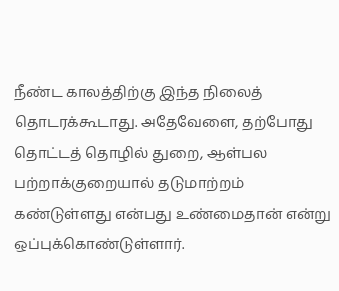நீண்ட காலத்திற்கு இந்த நிலைத் தொடரக்கூடாது. அதேவேளை, தற்போது தொட்டத் தொழில் துறை, ஆள்பல பற்றாக்குறையால் தடுமாற்றம் கண்டுள்ளது என்பது உண்மைதான் என்று ஒப்புக்கொண்டுள்ளார்.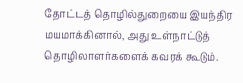தோட்டத் தொழில்துறையை இயந்திர மயமாக்கினால், அது உள்நாட்டுத் தொழிலாளர்களைக் கவரக் கூடும்.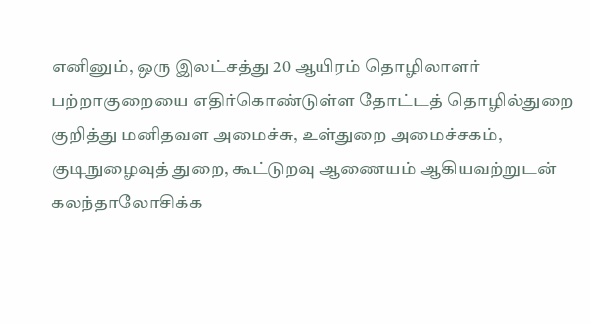எனினும், ஒரு இலட்சத்து 20 ஆயிரம் தொழிலாளர் பற்றாகுறையை எதிர்கொண்டுள்ள தோட்டத் தொழில்துறை குறித்து மனிதவள அமைச்சு, உள்துறை அமைச்சகம், குடிநுழைவுத் துறை, கூட்டுறவு ஆணையம் ஆகியவற்றுடன் கலந்தாலோசிக்க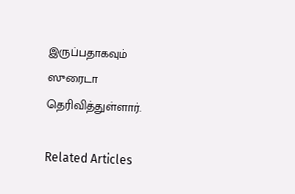இருப்பதாகவும் ஸுரைடா தெரிவித்துள்ளார்.

Related Articles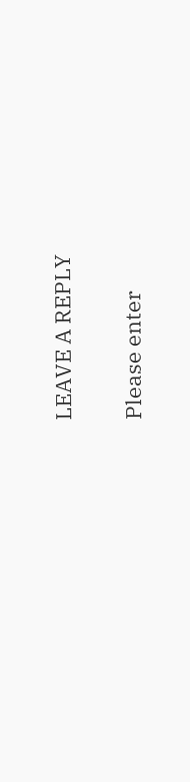LEAVE A REPLY

Please enter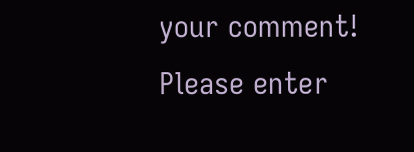your comment!
Please enter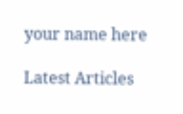your name here

Latest Articles